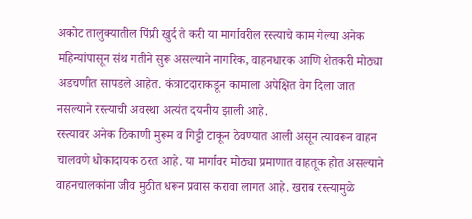अकोट तालुक्यातील पिंप्री खुर्द ते करी या मार्गावरील रस्त्याचे काम गेल्या अनेक महिन्यांपासून संथ गतीने सुरू असल्याने नागरिक, वाहनधारक आणि शेतकरी मोठ्या अडचणीत सापडले आहेत. कंत्राटदाराकडून कामाला अपेक्षित वेग दिला जात नसल्याने रस्त्याची अवस्था अत्यंत दयनीय झाली आहे.
रस्त्यावर अनेक ठिकाणी मुरूम व गिट्टी टाकून ठेवण्यात आली असून त्यावरून वाहन चालवणे धोकादायक ठरत आहे. या मार्गावर मोठ्या प्रमाणात वाहतूक होत असल्याने वाहनचालकांना जीव मुठीत धरून प्रवास करावा लागत आहे. खराब रस्त्यामुळे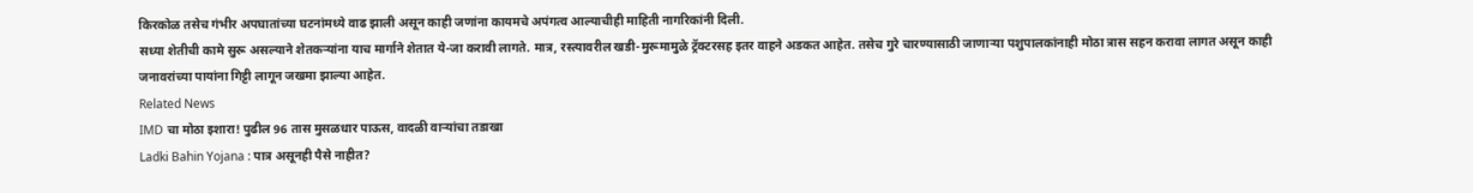किरकोळ तसेच गंभीर अपघातांच्या घटनांमध्ये वाढ झाली असून काही जणांना कायमचे अपंगत्व आल्याचीही माहिती नागरिकांनी दिली.
सध्या शेतीची कामे सुरू असल्याने शेतकऱ्यांना याच मार्गाने शेतात ये-जा करावी लागते. मात्र, रस्त्यावरील खडी-मुरूमामुळे ट्रॅक्टरसह इतर वाहने अडकत आहेत. तसेच गुरे चारण्यासाठी जाणाऱ्या पशुपालकांनाही मोठा त्रास सहन करावा लागत असून काही जनावरांच्या पायांना गिट्टी लागून जखमा झाल्या आहेत.
Related News
IMD चा मोठा इशारा! पुढील 96 तास मुसळधार पाऊस, वादळी वाऱ्यांचा तडाखा
Ladki Bahin Yojana : पात्र असूनही पैसे नाहीत?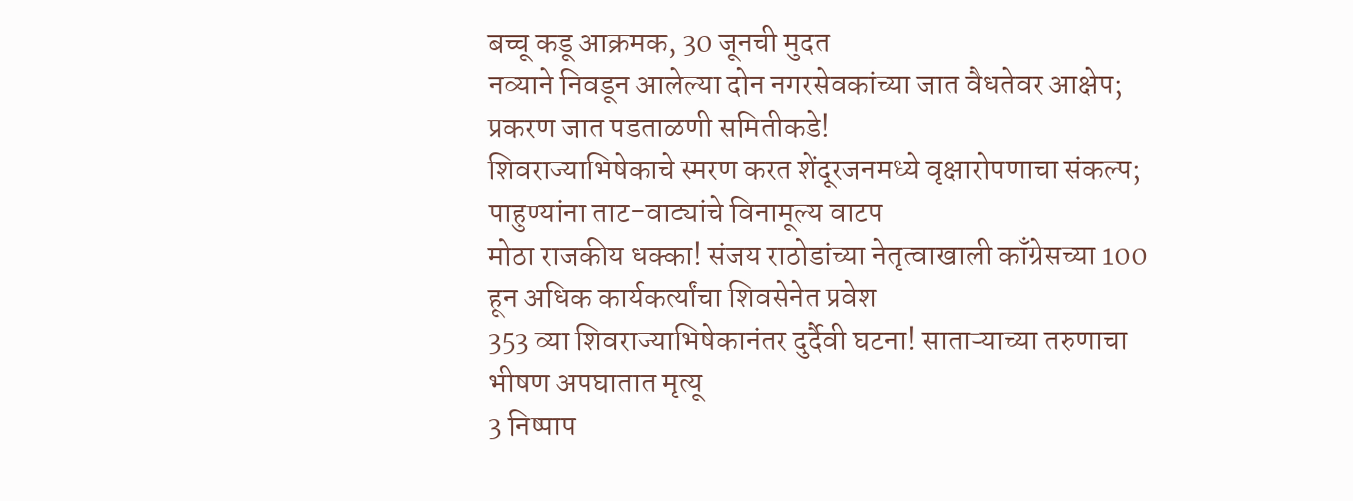बच्चू कडू आक्रमक, 30 जूनची मुदत
नव्याने निवडून आलेल्या दोन नगरसेवकांच्या जात वैधतेवर आक्षेप; प्रकरण जात पडताळणी समितीकडे!
शिवराज्याभिषेकाचे स्मरण करत शेंदूरजनमध्ये वृक्षारोपणाचा संकल्प; पाहुण्यांना ताट-वाट्यांचे विनामूल्य वाटप
मोठा राजकीय धक्का! संजय राठोडांच्या नेतृत्वाखाली काँग्रेसच्या 100 हून अधिक कार्यकर्त्यांचा शिवसेनेत प्रवेश
353 व्या शिवराज्याभिषेकानंतर दुर्दैवी घटना! साताऱ्याच्या तरुणाचा भीषण अपघातात मृत्यू
3 निष्पाप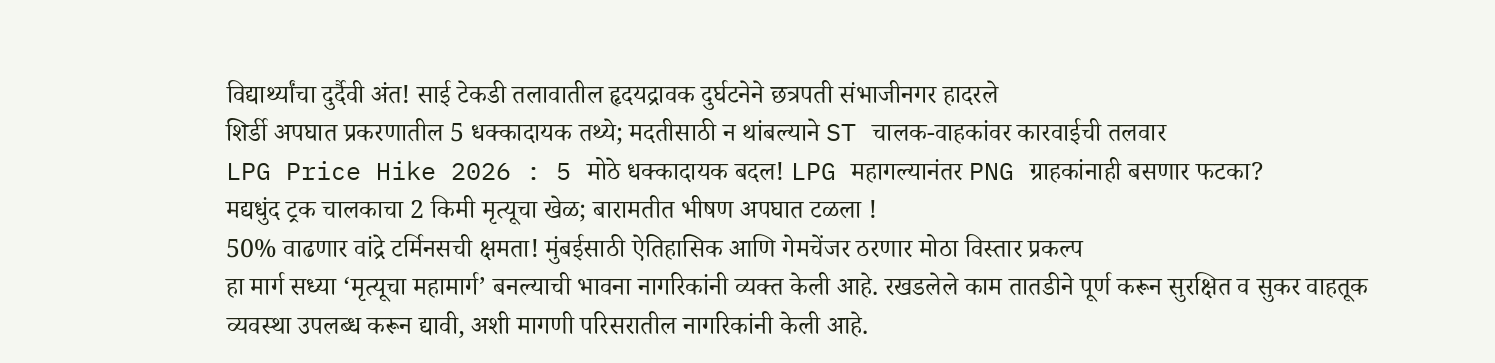विद्यार्थ्यांचा दुर्दैवी अंत! साई टेकडी तलावातील हृदयद्रावक दुर्घटनेने छत्रपती संभाजीनगर हादरले
शिर्डी अपघात प्रकरणातील 5 धक्कादायक तथ्ये; मदतीसाठी न थांबल्याने ST चालक-वाहकांवर कारवाईची तलवार
LPG Price Hike 2026 : 5 मोठे धक्कादायक बदल! LPG महागल्यानंतर PNG ग्राहकांनाही बसणार फटका?
मद्यधुंद ट्रक चालकाचा 2 किमी मृत्यूचा खेळ; बारामतीत भीषण अपघात टळला !
50% वाढणार वांद्रे टर्मिनसची क्षमता! मुंबईसाठी ऐतिहासिक आणि गेमचेंजर ठरणार मोठा विस्तार प्रकल्प
हा मार्ग सध्या ‘मृत्यूचा महामार्ग’ बनल्याची भावना नागरिकांनी व्यक्त केली आहे. रखडलेले काम तातडीने पूर्ण करून सुरक्षित व सुकर वाहतूक व्यवस्था उपलब्ध करून द्यावी, अशी मागणी परिसरातील नागरिकांनी केली आहे.